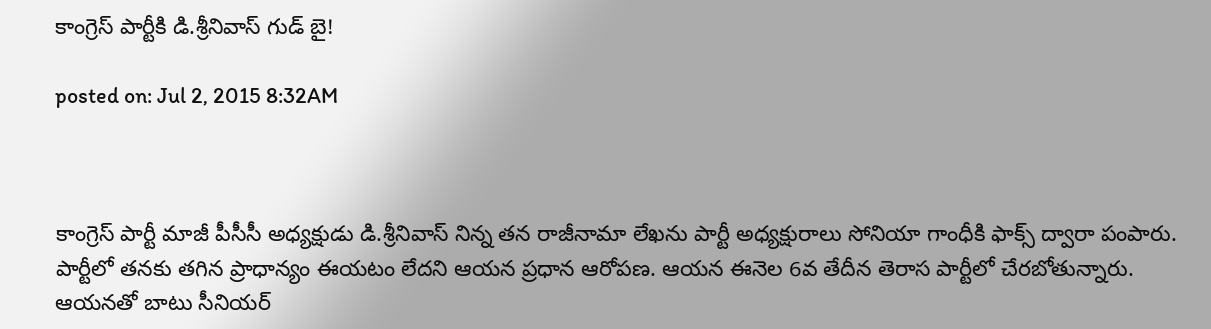కాంగ్రెస్ పార్టీకి డి.శ్రీనివాస్ గుడ్ బై!

posted on: Jul 2, 2015 8:32AM



కాంగ్రెస్ పార్టీ మాజీ పీసీసీ అధ్యక్షుడు డి.శ్రీనివాస్ నిన్న తన రాజీనామా లేఖను పార్టీ అధ్యక్షురాలు సోనియా గాంధీకి ఫాక్స్ ద్వారా పంపారు. పార్టీలో తనకు తగిన ప్రాధాన్యం ఈయటం లేదని ఆయన ప్రధాన ఆరోపణ. ఆయన ఈనెల 6వ తేదీన తెరాస పార్టీలో చేరబోతున్నారు. ఆయనతో బాటు సీనియర్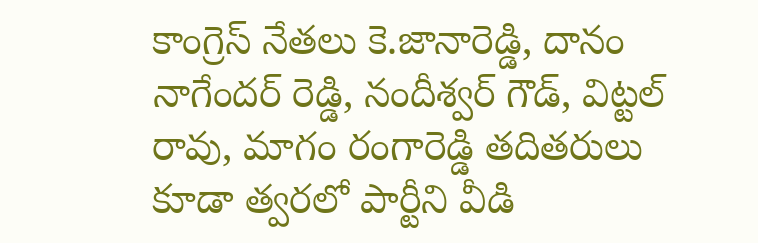కాంగ్రెస్ నేతలు కె.జానారెడ్డి, దానం నాగేందర్ రెడ్డి, నందీశ్వర్ గౌడ్, విట్టల్ రావు, మాగం రంగారెడ్డి తదితరులు కూడా త్వరలో పార్టీని వీడి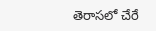తెరాసలో చేరే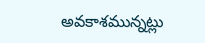అవకాశమున్నట్లు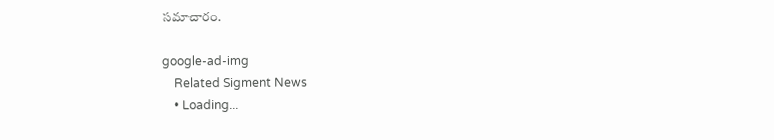సమాచారం.

google-ad-img
    Related Sigment News
    • Loading...